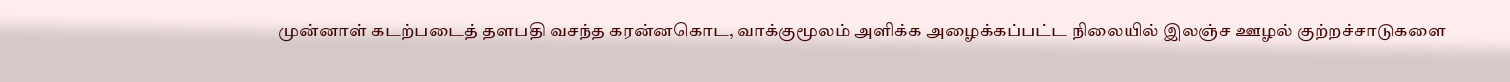முன்னாள் கடற்படைத் தளபதி வசந்த கரன்னகொட, வாக்குமூலம் அளிக்க அழைக்கப்பட்ட நிலையில் இலஞ்ச ஊழல் குற்றச்சாடுகளை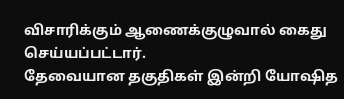விசாரிக்கும் ஆணைக்குழுவால் கைது செய்யப்பட்டார்.
தேவையான தகுதிகள் இன்றி யோஷித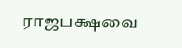ராஜபக்ஷவை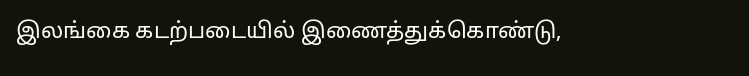இலங்கை கடற்படையில் இணைத்துக்கொண்டு,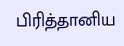பிரித்தானிய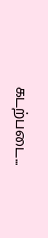கடற்படை...